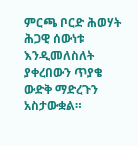ምርጫ ቦርድ ሕወሃት ሕጋዊ ሰውነቱ እንዲመለስለት ያቀረበውን ጥያቄ ውድቅ ማድረጉን አስታውቋል።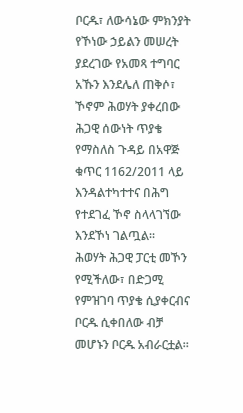ቦርዱ፣ ለውሳኔው ምክንያት የኾነው ኃይልን መሠረት ያደረገው የአመጻ ተግባር አኹን እንደሌለ ጠቅሶ፣ ኾኖም ሕወሃት ያቀረበው ሕጋዊ ሰውነት ጥያቄ የማስለስ ጉዳይ በአዋጅ ቁጥር 1162/2011 ላይ እንዳልተካተተና በሕግ የተደገፈ ኾኖ ስላላገኘው እንደኾነ ገልጧል።
ሕወሃት ሕጋዊ ፓርቲ መኾን የሚችለው፣ በድጋሚ የምዝገባ ጥያቄ ሲያቀርብና ቦርዱ ሲቀበለው ብቻ መሆኑን ቦርዱ አብራርቷል።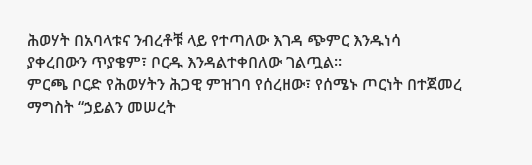ሕወሃት በአባላቱና ንብረቶቹ ላይ የተጣለው እገዳ ጭምር እንዱነሳ ያቀረበውን ጥያቄም፣ ቦርዱ እንዳልተቀበለው ገልጧል።
ምርጫ ቦርድ የሕወሃትን ሕጋዊ ምዝገባ የሰረዘው፣ የሰሜኑ ጦርነት በተጀመረ ማግስት “ኃይልን መሠረት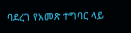ባደረገ የአመጽ ተግባር ላይ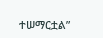ተሠማርቷል”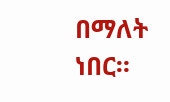በማለት ነበር።